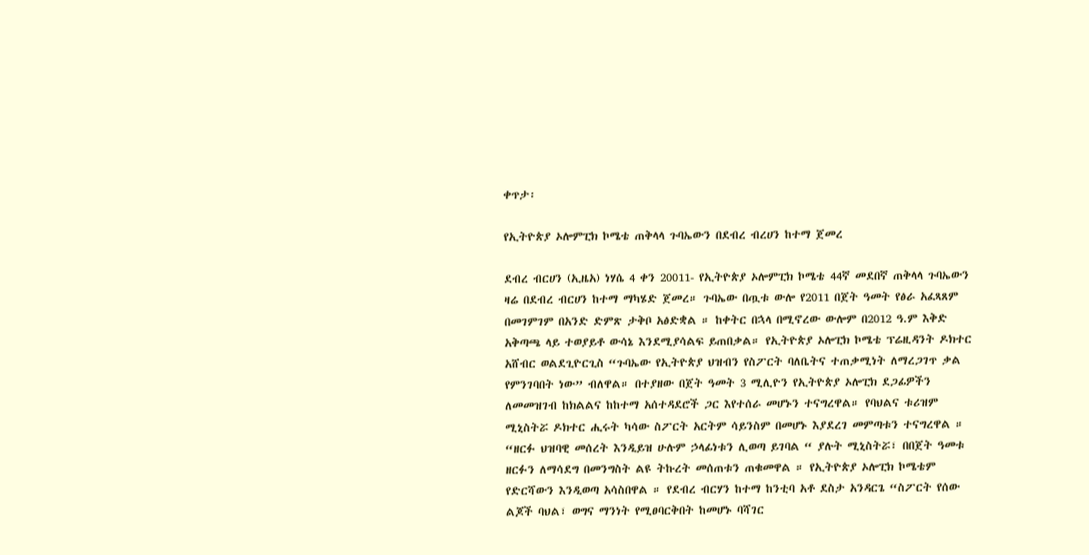ቀጥታ፡

የኢትዮጵያ ኦሎምፒክ ኮሜቴ ጠቅላላ ጉባኤውን በደብረ ብረሀን ከተማ ጀመረ

ደብረ ብርሀን (ኢዜአ) ነሃሴ 4 ቀን 20011- የኢትዮጵያ ኦሎምፒክ ኮሜቴ 44ኛ መደበኛ ጠቅላላ ጉባኤውን ዛሬ በደብረ ብርሀን ከተማ ማካሄድ ጀመረ። ጉባኤው በጧቱ ውሎ የ2011 በጀት ዓመት የፅራ አፈጻጸም በመገምገም በአንድ ድምጽ ታቅቦ አፅድቋል ። ከቀትር በኋላ በሚኖረው ውሎም በ2012 ዓ.ም እቅድ አቅጣጫ ላይ ተወያይቶ ውሳኔ እንደሚያሳልፍ ይጠበቃል። የኢትዮጵያ ኦሎፒክ ኮሜቴ ፕሬዚዳንት ዶክተር አሸብር ወልደጊዮርጊስ “ጉባኤው የኢትዮጵያ ህዝብን የስፖርት ባለቤትና ተጠቃሚነት ለማረጋገጥ ቃል የምንገባበት ነው” ብለዋል። በተያዘው በጀት ዓመት 3 ሚሊዮን የኢትዮጵያ ኦሎፒክ ደጋፊዎችን ለመመዝገብ ከክልልና ከከተማ አሰተዳደሮች ጋር እየተሰራ መሆኑን ተናግረዋል። የባህልና ቱሪዝም ሚኒስትሯ ዶክተር ሒሩት ካሳው ስፖርት አርትም ሳይንስም በመሆኑ እያደረገ መምጣቱን ተናግረዋል ። “ዘርፉ ህዝባዊ መሰረት እንዲይዝ ሁሉም ኃላፊነቱን ሊወጣ ይገባል “ ያሉት ሚኒስትሯ፣ በበጀት ዓመቱ ዘርፉን ለማሳደግ በመንግስት ልዩ ትኩረት መሰጠቱን ጠቁመዋል ። የኢትዮጵያ ኦሎፒክ ኮሜቴም የድርሻውን እንዲወጣ አሳስበዋል ። የደብረ ብርሃን ከተማ ከንቲባ አቶ ደስታ አንዳርጌ “ስፖርት የሰው ልጆች ባህል፣ ወግና ማንነት የሚፀባርቅበት ከመሆኑ ባሻገር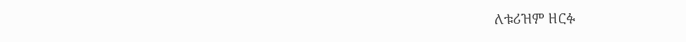ለቱሪዝም ዘርፉ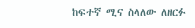ከፍተኛ ሚና ስላለው ለዘርፉ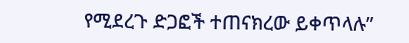የሚደረጉ ድጋፎች ተጠናክረው ይቀጥላሉ”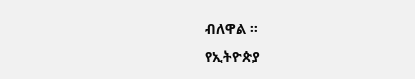ብለዋል ።
የኢትዮጵያ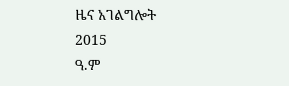ዜና አገልግሎት
2015
ዓ.ም